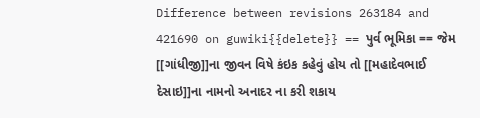Difference between revisions 263184 and 421690 on guwiki{{delete}} == પુર્વ ભૂમિકા == જેમ [[ગાંધીજી]]ના જીવન વિષે કંઇક કહેવું હોય તો [[મહાદેવભાઈ દેસાઇ]]ના નામનો અનાદર ના કરી શકાય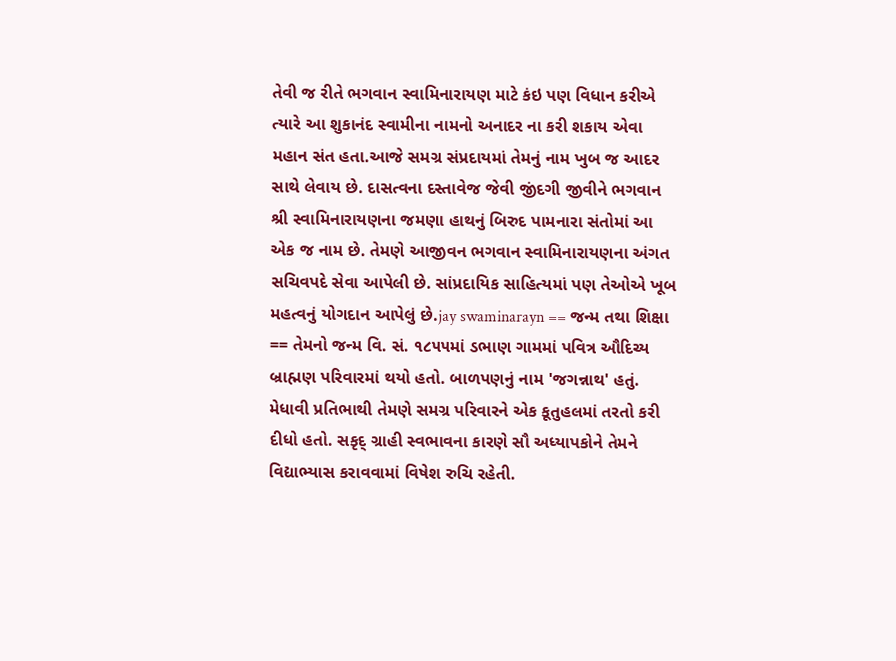તેવી જ રીતે ભગવાન સ્વામિનારાયણ માટે કંઇ પણ વિધાન કરીએ ત્યારે આ શુકાનંદ સ્વામીના નામનો અનાદર ના કરી શકાય એવા મહાન સંત હતા.આજે સમગ્ર સંપ્રદાયમાં તેમનું નામ ખુબ જ આદર સાથે લેવાય છે. દાસત્વના દસ્તાવેજ જેવી જીંદગી જીવીને ભગવાન શ્રી સ્વામિનારાયણના જમણા હાથનું બિરુદ પામનારા સંતોમાં આ એક જ નામ છે. તેમણે આજીવન ભગવાન સ્વામિનારાયણના અંગત સચિવપદે સેવા આપેલી છે. સાંપ્રદાયિક સાહિત્યમાં પણ તેઓએ ખૂબ મહત્વનું યોગદાન આપેલું છે.jay swaminarayn == જન્મ તથા શિક્ષા == તેમનો જન્મ વિ. સં. ૧૮૫૫માં ડભાણ ગામમાં પવિત્ર ઔદિચ્ય બ્રાહ્મણ પરિવારમાં થયો હતો. બાળપણનું નામ 'જગન્નાથ' હતું. મેધાવી પ્રતિભાથી તેમણે સમગ્ર પરિવારને એક કૂતુહલમાં તરતો કરી દીધો હતો. સકૃદ્ ગ્રાહી સ્વભાવના કારણે સૌ અધ્યાપકોને તેમને વિદ્યાભ્યાસ કરાવવામાં વિષેશ રુચિ રહેતી.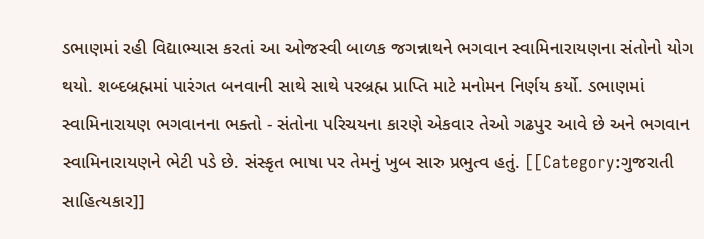ડભાણમાં રહી વિદ્યાભ્યાસ કરતાં આ ઓજસ્વી બાળક જગન્નાથને ભગવાન સ્વામિનારાયણના સંતોનો યોગ થયો. શબ્દબ્રહ્મમાં પારંગત બનવાની સાથે સાથે પરબ્રહ્મ પ્રાપ્તિ માટે મનોમન નિર્ણય કર્યો. ડભાણમાં સ્વામિનારાયણ ભગવાનના ભક્તો - સંતોના પરિચયના કારણે એકવાર તેઓ ગઢપુર આવે છે અને ભગવાન સ્વામિનારાયણને ભેટી પડે છે. સંસ્કૃત ભાષા પર તેમનું ખુબ સારુ પ્રભુત્વ હતું. [[Category:ગુજરાતી સાહિત્યકાર]]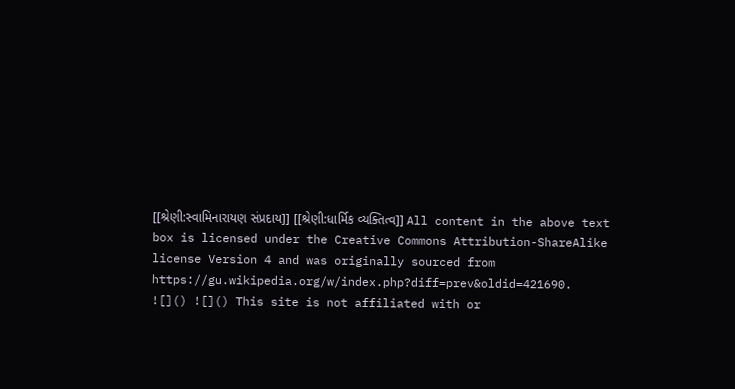[[શ્રેણી:સ્વામિનારાયણ સંપ્રદાય]] [[શ્રેણી:ધાર્મિક વ્યક્તિત્વ]] All content in the above text box is licensed under the Creative Commons Attribution-ShareAlike license Version 4 and was originally sourced from https://gu.wikipedia.org/w/index.php?diff=prev&oldid=421690.
![]() ![]() This site is not affiliated with or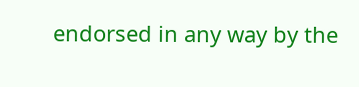endorsed in any way by the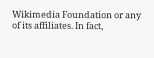Wikimedia Foundation or any of its affiliates. In fact,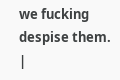we fucking despise them.
|